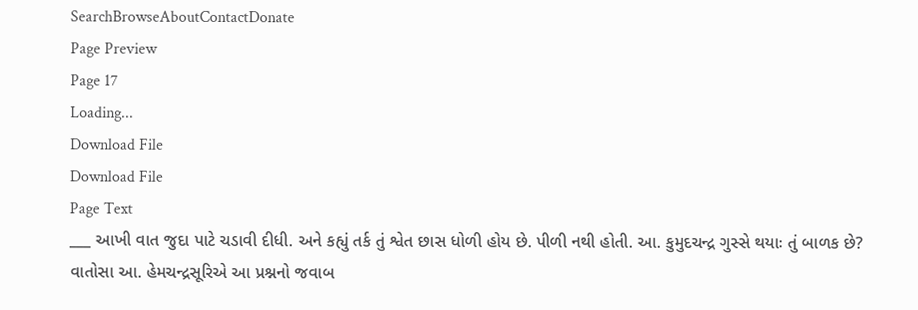SearchBrowseAboutContactDonate
Page Preview
Page 17
Loading...
Download File
Download File
Page Text
___ આખી વાત જુદા પાટે ચડાવી દીધી. અને કહ્યું તર્ક તું શ્વેત છાસ ધોળી હોય છે. પીળી નથી હોતી. આ. કુમુદચન્દ્ર ગુસ્સે થયાઃ તું બાળક છે? વાતોસા આ. હેમચન્દ્રસૂરિએ આ પ્રશ્નનો જવાબ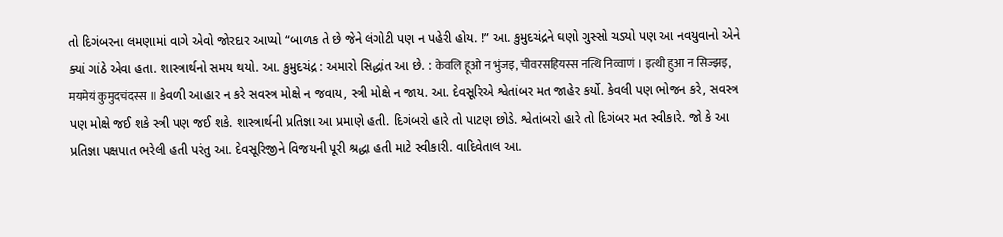તો દિગંબરના લમણામાં વાગે એવો જોરદાર આપ્યો “બાળક તે છે જેને લંગોટી પણ ન પહેરી હોય. !” આ. કુમુદચંદ્રને ઘણો ગુસ્સો ચડ્યો પણ આ નવયુવાનો એને ક્યાં ગાંઠે એવા હતા. શાસ્ત્રાર્થનો સમય થયો. આ. કુમુદચંદ્ર : અમારો સિદ્ધાંત આ છે. : केवलि हूओ न भुंजइ, चीवरसहियस्स नत्थि निव्वाणं । इत्थी हुआ न सिज्झइ, मयमेयं कुमुदचंदस्स ॥ કેવળી આહાર ન કરે સવસ્ત્ર મોક્ષે ન જવાય, સ્ત્રી મોક્ષે ન જાય. આ. દેવસૂરિએ શ્વેતાંબર મત જાહેર કર્યો. કેવલી પણ ભોજન કરે, સવસ્ત્ર પણ મોક્ષે જઈ શકે સ્ત્રી પણ જઈ શકે. શાસ્ત્રાર્થની પ્રતિજ્ઞા આ પ્રમાણે હતી. દિગંબરો હારે તો પાટણ છોડે. શ્વેતાંબરો હારે તો દિગંબર મત સ્વીકારે. જો કે આ પ્રતિજ્ઞા પક્ષપાત ભરેલી હતી પરંતુ આ. દેવસૂરિજીને વિજયની પૂરી શ્રદ્ધા હતી માટે સ્વીકારી. વાદિવેતાલ આ.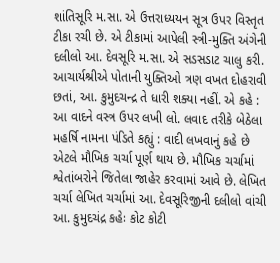શાંતિસૂરિ મ.સા. એ ઉત્તરાધ્યયન સૂત્ર ઉપર વિસ્તૃત ટીકા રચી છે. એ ટીકામાં આપેલી સ્ત્રી-મુક્તિ અંગેની દલીલો આ. દેવસૂરિ મ.સા. એ સડસડાટ ચાલુ કરી. આચાર્યશ્રીએ પોતાની યુક્તિઓ ત્રણ વખત દોહરાવી છતાં, આ. કુમુદચન્દ્ર તે ધારી શક્યા નહીં. એ કહે : આ વાદને વસ્ત્ર ઉપર લખી લો. લવાદ તરીકે બેઠેલા મહર્ષિ નામના પંડિતે કહ્યું : વાદી લખવાનું કહે છે એટલે મૌખિક ચર્ચા પૂર્ણ થાય છે. મૌખિક ચર્ચામાં શ્વેતાંબરોને જિતેલા જાહેર કરવામાં આવે છે. લેખિત ચર્ચા લેખિત ચર્ચામાં આ. દેવસૂરિજીની દલીલો વાંચી આ. કુમુદચંદ્ર કહેઃ કોટ કોટી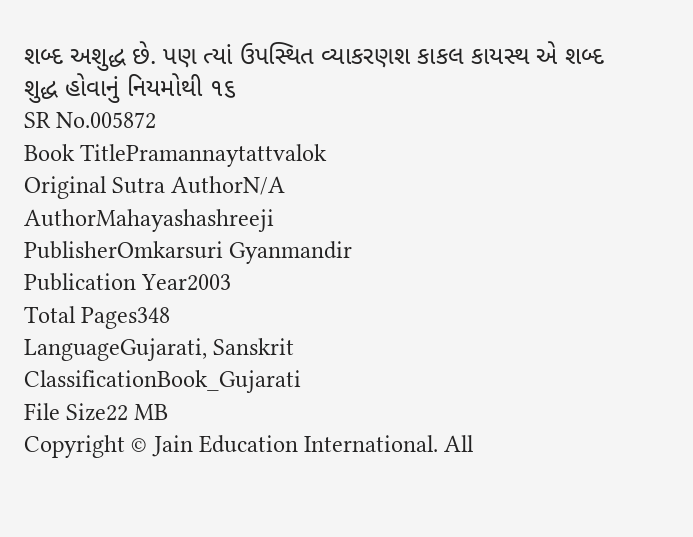શબ્દ અશુદ્ધ છે. પણ ત્યાં ઉપસ્થિત વ્યાકરણશ કાકલ કાયસ્થ એ શબ્દ શુદ્ધ હોવાનું નિયમોથી ૧૬
SR No.005872
Book TitlePramannaytattvalok
Original Sutra AuthorN/A
AuthorMahayashashreeji
PublisherOmkarsuri Gyanmandir
Publication Year2003
Total Pages348
LanguageGujarati, Sanskrit
ClassificationBook_Gujarati
File Size22 MB
Copyright © Jain Education International. All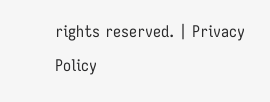rights reserved. | Privacy Policy